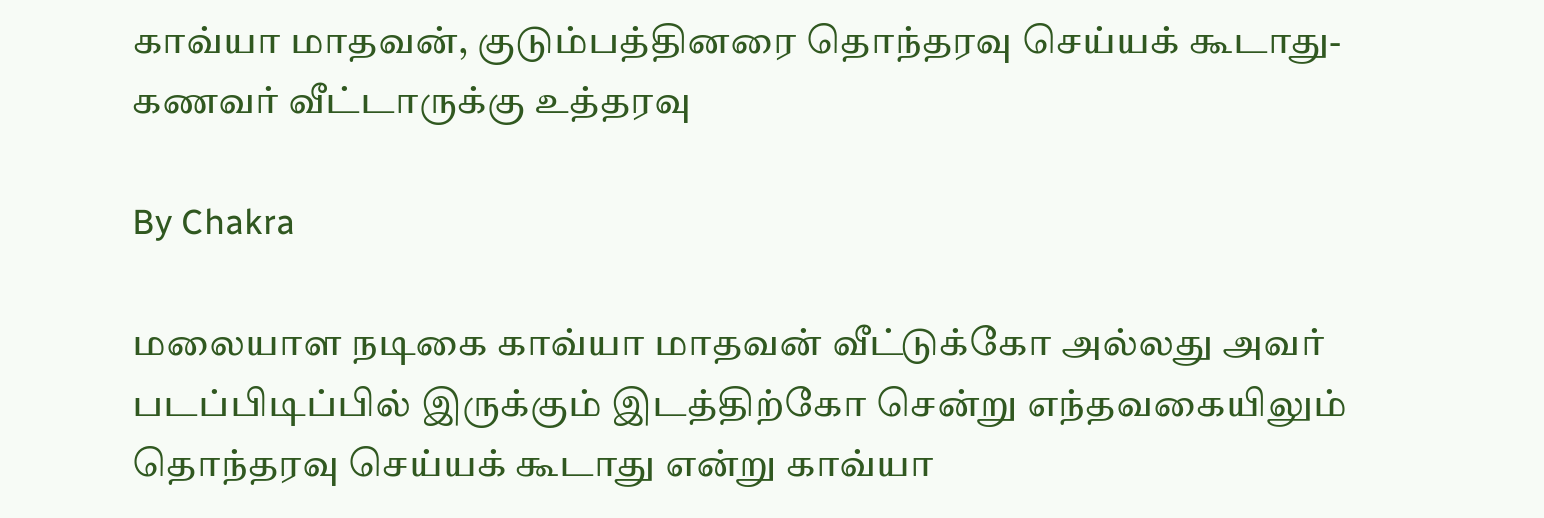காவ்யா மாதவன், குடும்பத்தினரை தொந்தரவு செய்யக் கூடாது-கணவர் வீட்டாருக்கு உத்தரவு

By Chakra

மலையாள நடிகை காவ்யா மாதவன் வீட்டுக்கோ அல்லது அவர் படப்பிடிப்பில் இருக்கும் இடத்திற்கோ சென்று எந்தவகையிலும் தொந்தரவு செய்யக் கூடாது என்று காவ்யா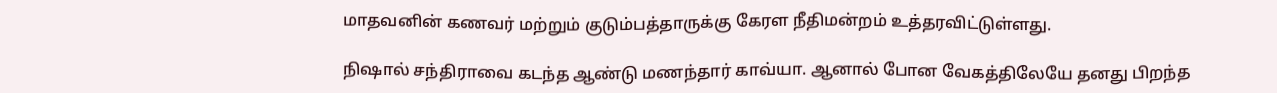மாதவனின் கணவர் மற்றும் குடும்பத்தாருக்கு கேரள நீதிமன்றம் உத்தரவிட்டுள்ளது.

நிஷால் சந்திராவை கடந்த ஆண்டு மணந்தார் காவ்யா. ஆனால் போன வேகத்திலேயே தனது பிறந்த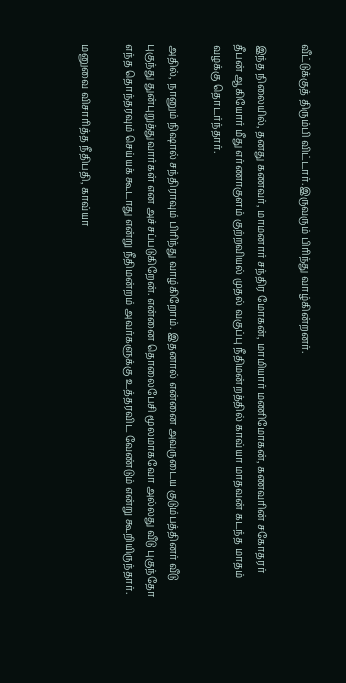வீட்டுக்குத் திரும்பி விட்டார்.இருவரும் பிரிந்து வாழ்கின்றனர்.

இந்த நிலையில், தனது கணவர், மாமனார் சந்திர மோகன், மாமியார் மணிமோகன், கணவரின் சகோதரர் தீபன் ஆகியோர் மீது எர்ணாகுளம் குற்றவியல் முதல் வகுப்பு நீதிமன்றத்தில் காவ்யா மாதவன் கடந்த மாதம் வழக்கு தொடர்ந்தார்.

அதில், நானும் நிஷால் சந்திராவும் பிரிந்து வாழ்கிறோம். இதனால் என்னை அவருடைய குடும்பத்தினர் வீடு புகுந்து துன்புறுத்துவார்கள் என அச்சப்படுகிறேன். என்னை தொலைபேசி மூலமாகவோ அல்லது வீடு புகுந்தோ எந்த தொந்தரவும் செய்யக் கூடாது என்று நீதிமன்றம் அவர்களுக்கு உத்தரவிட வேண்டும் என்று கூறியிருந்தார்.

மனுவை விசாரித்த நீதிபதி, காவ்யா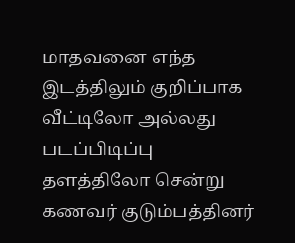மாதவனை எந்த இடத்திலும் குறிப்பாக வீட்டிலோ அல்லது படப்பிடிப்பு தளத்திலோ சென்று கணவர் குடும்பத்தினர்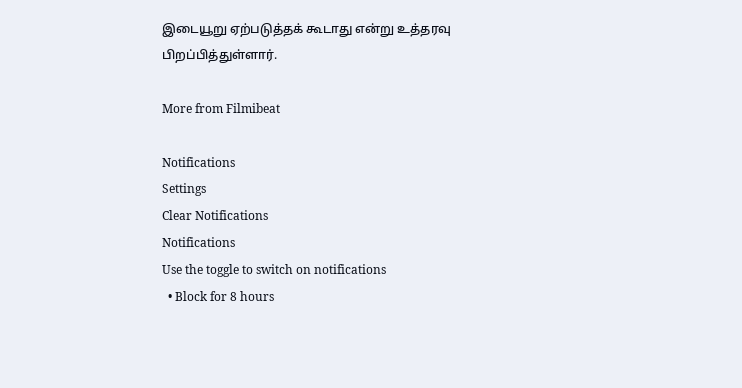இடையூறு ஏற்படுத்தக் கூடாது என்று உத்தரவு பிறப்பித்துள்ளார்.

More from Filmibeat

Notifications
Settings
Clear Notifications
Notifications
Use the toggle to switch on notifications
  • Block for 8 hours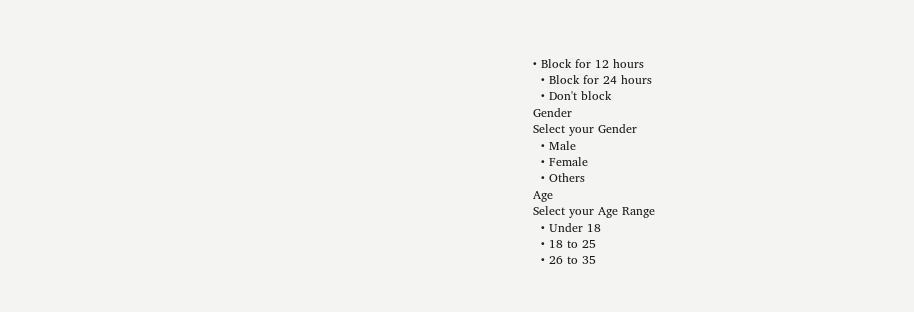• Block for 12 hours
  • Block for 24 hours
  • Don't block
Gender
Select your Gender
  • Male
  • Female
  • Others
Age
Select your Age Range
  • Under 18
  • 18 to 25
  • 26 to 35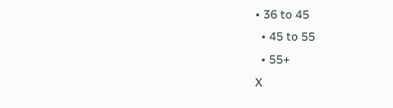• 36 to 45
  • 45 to 55
  • 55+
X